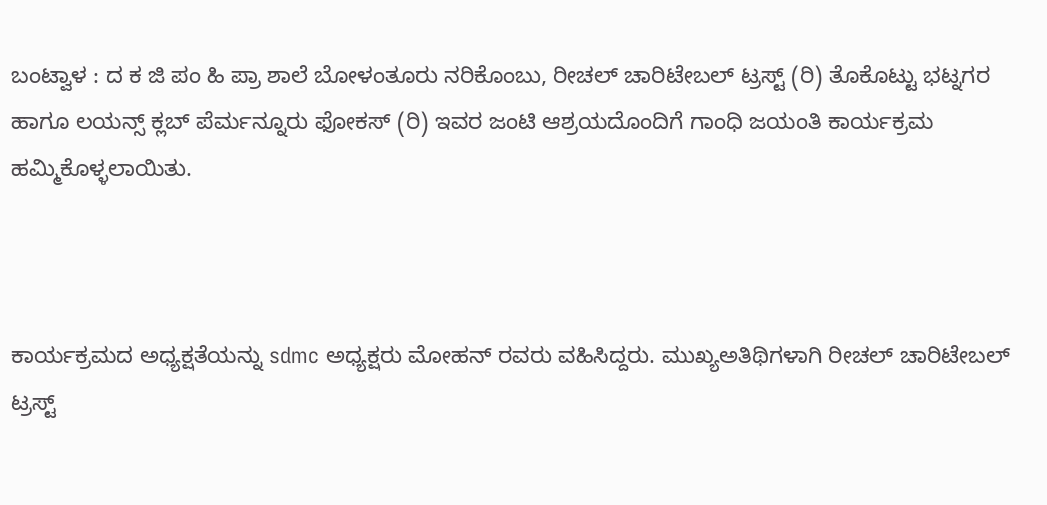ಬಂಟ್ವಾಳ : ದ ಕ ಜಿ ಪಂ ಹಿ ಪ್ರಾ ಶಾಲೆ ಬೋಳಂತೂರು ನರಿಕೊಂಬು, ರೀಚಲ್ ಚಾರಿಟೇಬಲ್ ಟ್ರಸ್ಟ್ (ರಿ) ತೊಕೊಟ್ಟು ಭಟ್ನಗರ ಹಾಗೂ ಲಯನ್ಸ್ ಕ್ಲಬ್ ಪೆರ್ಮನ್ನೂರು ಫೋಕಸ್ (ರಿ) ಇವರ ಜಂಟಿ ಆಶ್ರಯದೊಂದಿಗೆ ಗಾಂಧಿ ಜಯಂತಿ ಕಾರ್ಯಕ್ರಮ ಹಮ್ಮಿಕೊಳ್ಳಲಾಯಿತು.



ಕಾರ್ಯಕ್ರಮದ ಅಧ್ಯಕ್ಷತೆಯನ್ನು sdmc ಅಧ್ಯಕ್ಷರು ಮೋಹನ್ ರವರು ವಹಿಸಿದ್ದರು. ಮುಖ್ಯಅತಿಥಿಗಳಾಗಿ ರೀಚಲ್ ಚಾರಿಟೇಬಲ್ ಟ್ರಸ್ಟ್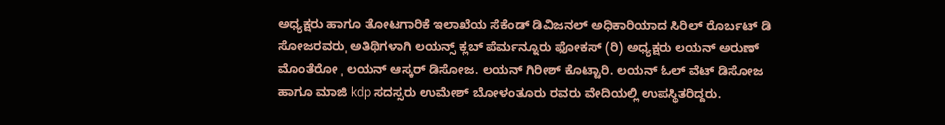ಅಧ್ಯಕ್ಷರು ಹಾಗೂ ತೋಟಗಾರಿಕೆ ಇಲಾಖೆಯ ಸೆಕೆಂಡ್ ಡಿವಿಜನಲ್ ಅಧಿಕಾರಿಯಾದ ಸಿರಿಲ್ ರೊರ್ಬಟ್ ಡಿ ಸೋಜರವರುˌ ಅತಿಥಿಗಳಾಗಿ ಲಯನ್ಸ್ ಕ್ಲಬ್ ಪೆರ್ಮನ್ನೂರು ಫೋಕಸ್ (ರಿ) ಅಧ್ಯಕ್ಷರು ಲಯನ್ ಅರುಣ್ ಮೊಂತೆರೋ ˌ ಲಯನ್ ಆಸ್ಕರ್ ಡಿಸೋಜ. ಲಯನ್ ಗಿರೀಶ್ ಕೊಟ್ಟಾರಿ. ಲಯನ್ ಓಲ್ ವೆಟ್ ಡಿಸೋಜ ಹಾಗೂ ಮಾಜಿ kdp ಸದಸ್ಸರು ಉಮೇಶ್ ಬೋಳಂತೂರು ರವರು ವೇದಿಯಲ್ಲಿ ಉಪಸ್ಥಿತರಿದ್ದರು.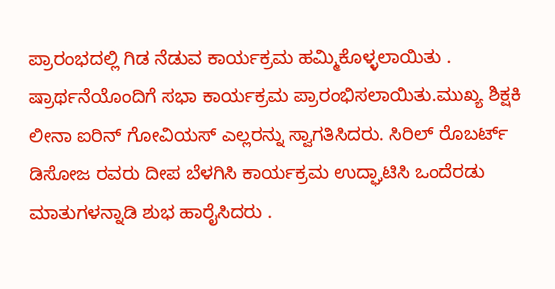ಪ್ರಾರಂಭದಲ್ಲಿ ಗಿಡ ನೆಡುವ ಕಾರ್ಯಕ್ರಮ ಹಮ್ಮಿಕೊಳ್ಳಲಾಯಿತು .
ಷ್ರಾರ್ಥನೆಯೊಂದಿಗೆ ಸಭಾ ಕಾರ್ಯಕ್ರಮ ಪ್ರಾರಂಭಿಸಲಾಯಿತು.ಮುಖ್ಯ ಶಿಕ್ಷಕಿ ಲೀನಾ ಐರಿನ್ ಗೋವಿಯಸ್ ಎಲ್ಲರನ್ನು ಸ್ವಾಗತಿಸಿದರು. ಸಿರಿಲ್ ರೊಬರ್ಟ್ ಡಿಸೋಜ ರವರು ದೀಪ ಬೆಳಗಿಸಿ ಕಾರ್ಯಕ್ರಮ ಉದ್ಘಾಟಿಸಿ ಒಂದೆರಡು ಮಾತುಗಳನ್ನಾಡಿ ಶುಭ ಹಾರೈಸಿದರು .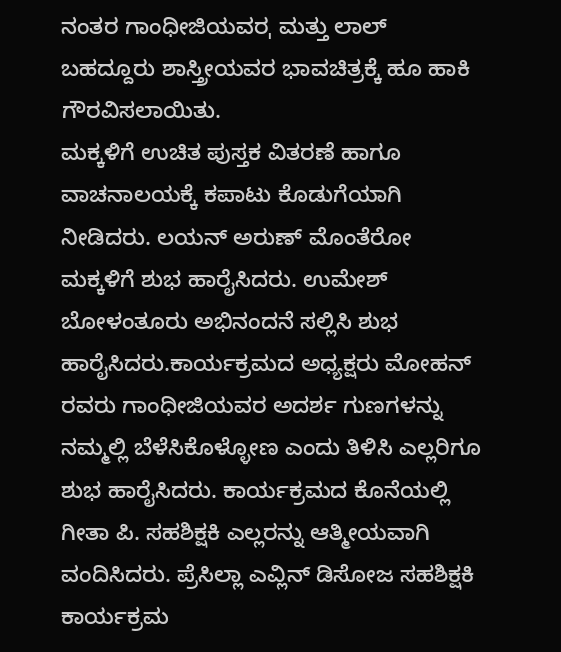ನಂತರ ಗಾಂಧೀಜಿಯವರˌ ಮತ್ತು ಲಾಲ್ ಬಹದ್ದೂರು ಶಾಸ್ತ್ರೀಯವರ ಭಾವಚಿತ್ರಕ್ಕೆ ಹೂ ಹಾಕಿ ಗೌರವಿಸಲಾಯಿತು.
ಮಕ್ಕಳಿಗೆ ಉಚಿತ ಪುಸ್ತಕ ವಿತರಣೆ ಹಾಗೂ ವಾಚನಾಲಯಕ್ಕೆ ಕಪಾಟು ಕೊಡುಗೆಯಾಗಿ ನೀಡಿದರು. ಲಯನ್ ಅರುಣ್ ಮೊಂತೆರೋ ಮಕ್ಕಳಿಗೆ ಶುಭ ಹಾರೈಸಿದರು. ಉಮೇಶ್ ಬೋಳಂತೂರು ಅಭಿನಂದನೆ ಸಲ್ಲಿಸಿ ಶುಭ ಹಾರೈಸಿದರು.ಕಾರ್ಯಕ್ರಮದ ಅಧ್ಯಕ್ಷರು ಮೋಹನ್ ರವರು ಗಾಂಧೀಜಿಯವರ ಅದರ್ಶ ಗುಣಗಳನ್ನು ನಮ್ಮಲ್ಲಿ ಬೆಳೆಸಿಕೊಳ್ಳೋಣ ಎಂದು ತಿಳಿಸಿ ಎಲ್ಲರಿಗೂ ಶುಭ ಹಾರೈಸಿದರು. ಕಾರ್ಯಕ್ರಮದ ಕೊನೆಯಲ್ಲಿ ಗೀತಾ ಪಿ. ಸಹಶಿಕ್ಷಕಿ ಎಲ್ಲರನ್ನು ಆತ್ಮೀಯವಾಗಿ ವಂದಿಸಿದರು. ಪ್ರೆಸಿಲ್ಲಾ ಎವ್ಲಿನ್ ಡಿಸೋಜ ಸಹಶಿಕ್ಷಕಿ ಕಾರ್ಯಕ್ರಮ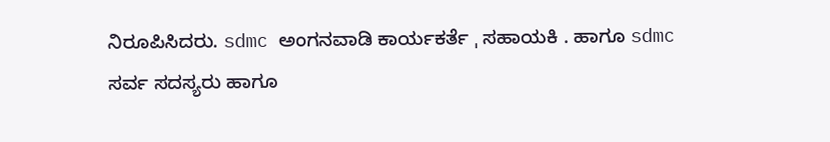ನಿರೂಪಿಸಿದರು. sdmc ಅಂಗನವಾಡಿ ಕಾರ್ಯಕರ್ತೆ ˌ ಸಹಾಯಕಿ . ಹಾಗೂ sdmc ಸರ್ವ ಸದಸ್ಯರು ಹಾಗೂ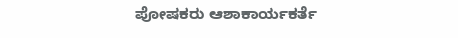ಪೋಷಕರು ಆಶಾಕಾರ್ಯಕರ್ತೆ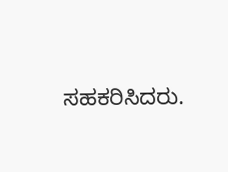ಸಹಕರಿಸಿದರು.